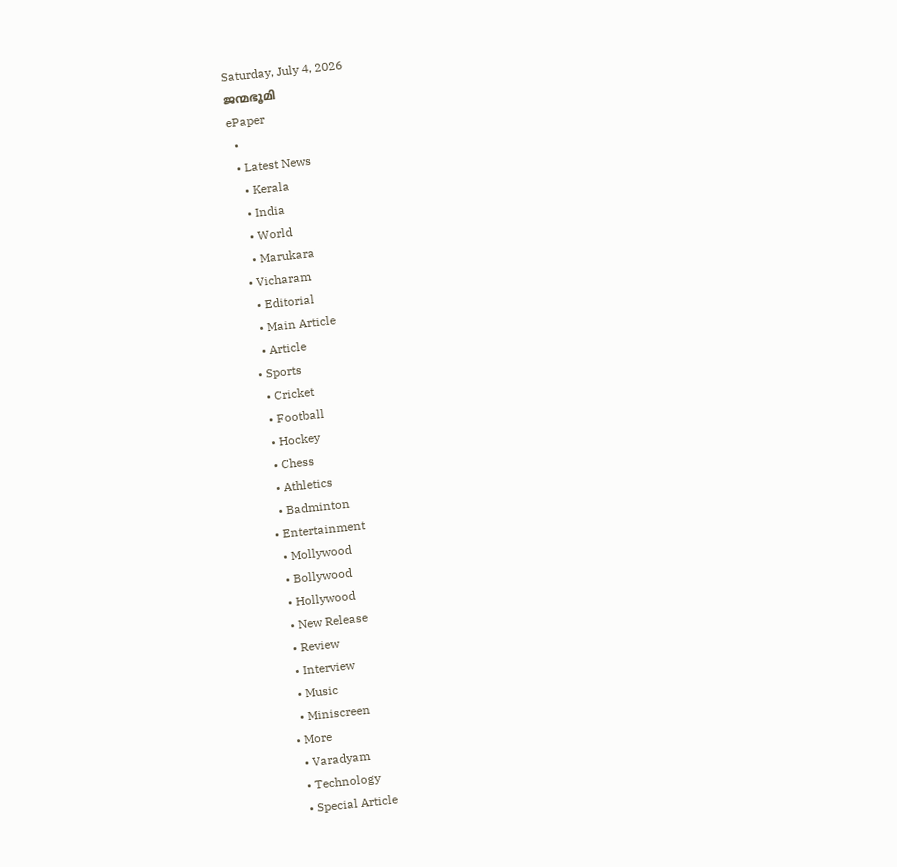Saturday, July 4, 2026
ജന്മഭൂമി
ePaper
  •
  • Latest News
    • Kerala
    • India
    • World
    • Marukara
  • Vicharam
    • Editorial
    • Main Article
    • Article
  • Sports
    • Cricket
    • Football
    • Hockey
    • Chess
    • Athletics
    • Badminton
  • Entertainment
    • Mollywood
    • Bollywood
    • Hollywood
    • New Release
    • Review
    • Interview
    • Music
    • Miniscreen
  • More
    • Varadyam
    • Technology
    • Special Article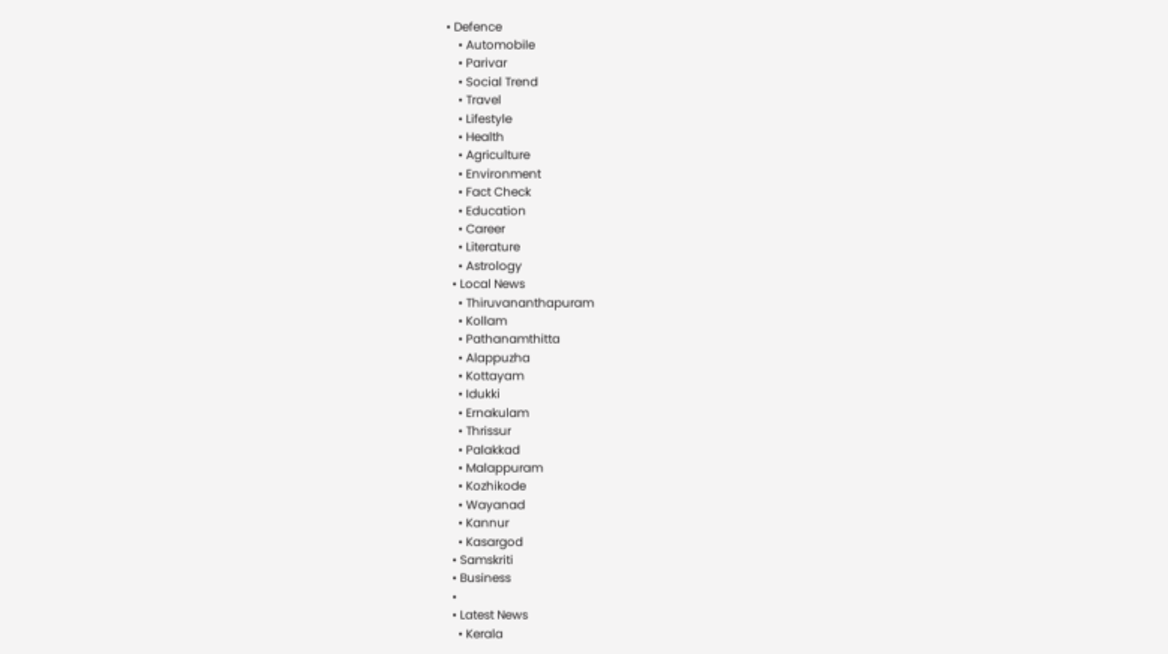• Defence
    • Automobile
    • Parivar
    • Social Trend
    • Travel
    • Lifestyle
    • Health
    • Agriculture
    • Environment
    • Fact Check
    • Education
    • Career
    • Literature
    • Astrology
  • Local News
    • Thiruvananthapuram
    • Kollam
    • Pathanamthitta
    • Alappuzha
    • Kottayam
    • Idukki
    • Ernakulam
    • Thrissur
    • Palakkad
    • Malappuram
    • Kozhikode
    • Wayanad
    • Kannur
    • Kasargod
  • Samskriti
  • Business
  •
  • Latest News
    • Kerala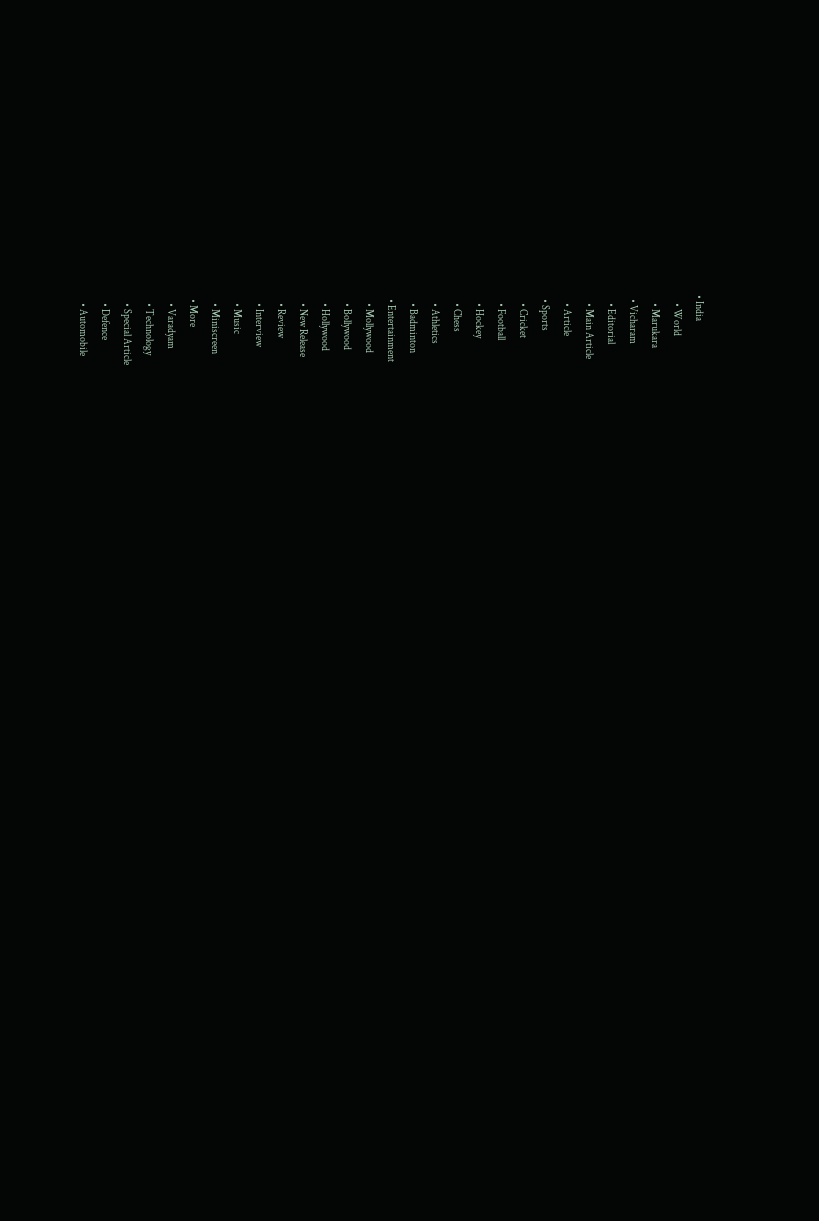• India
    • World
    • Marukara
  • Vicharam
    • Editorial
    • Main Article
    • Article
  • Sports
    • Cricket
    • Football
    • Hockey
    • Chess
    • Athletics
    • Badminton
  • Entertainment
    • Mollywood
    • Bollywood
    • Hollywood
    • New Release
    • Review
    • Interview
    • Music
    • Miniscreen
  • More
    • Varadyam
    • Technology
    • Special Article
    • Defence
    • Automobile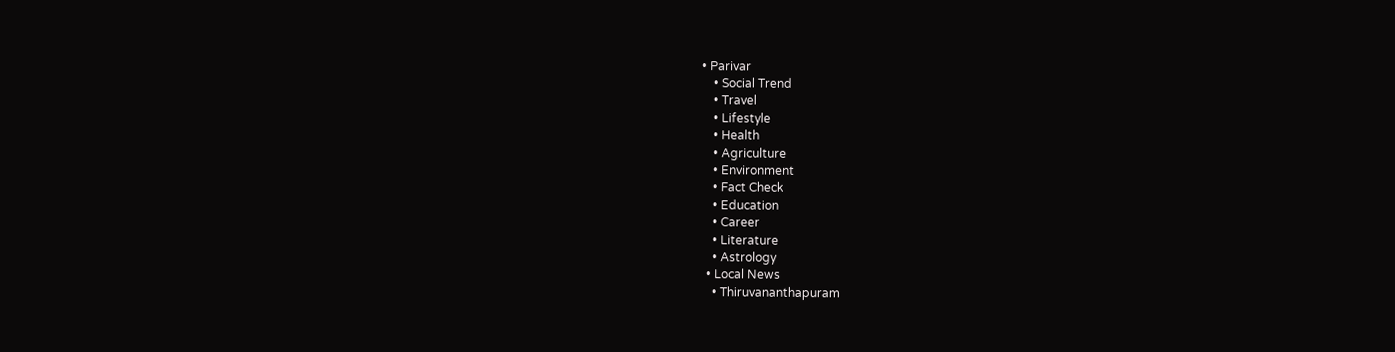• Parivar
    • Social Trend
    • Travel
    • Lifestyle
    • Health
    • Agriculture
    • Environment
    • Fact Check
    • Education
    • Career
    • Literature
    • Astrology
  • Local News
    • Thiruvananthapuram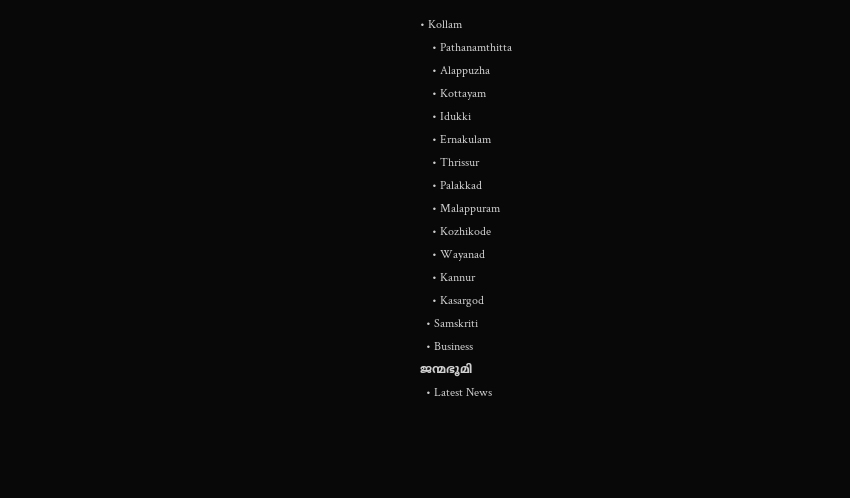• Kollam
    • Pathanamthitta
    • Alappuzha
    • Kottayam
    • Idukki
    • Ernakulam
    • Thrissur
    • Palakkad
    • Malappuram
    • Kozhikode
    • Wayanad
    • Kannur
    • Kasargod
  • Samskriti
  • Business
ജന്മഭൂമി
  • Latest News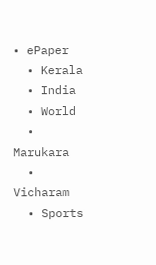• ePaper
  • Kerala
  • India
  • World
  • Marukara
  • Vicharam
  • Sports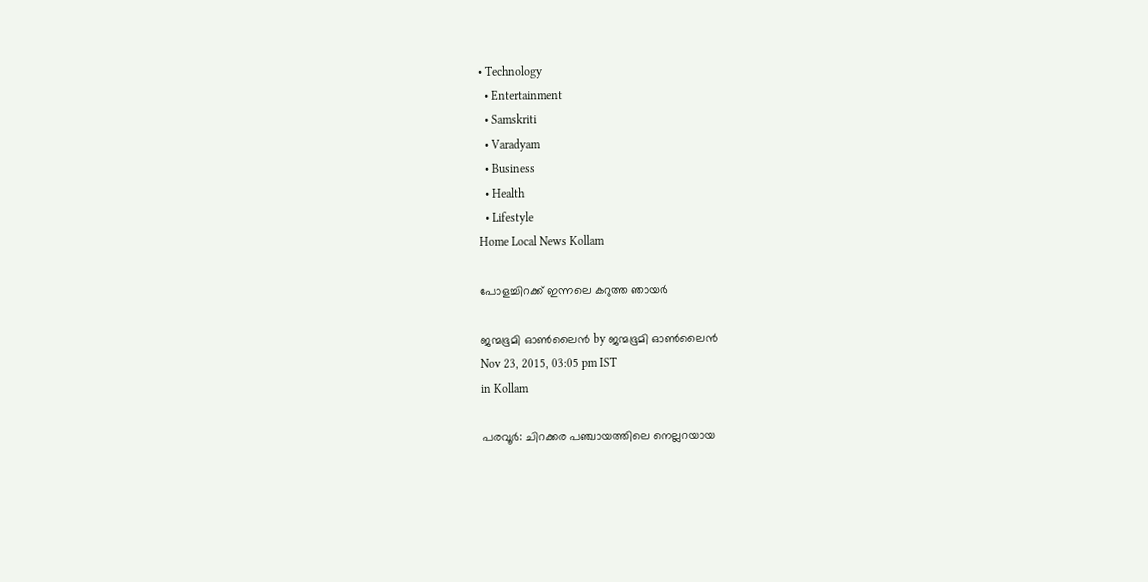• Technology
  • Entertainment
  • Samskriti
  • Varadyam
  • Business
  • Health
  • Lifestyle
Home Local News Kollam

പോളച്ചിറക്ക് ഇന്നലെ കറുത്ത ഞായര്‍

ജന്മഭൂമി ഓണ്‍ലൈന്‍ by ജന്മഭൂമി ഓണ്‍ലൈന്‍
Nov 23, 2015, 03:05 pm IST
in Kollam

പരവൂര്‍: ചിറക്കര പഞ്ചായത്തിലെ നെല്ലറയായ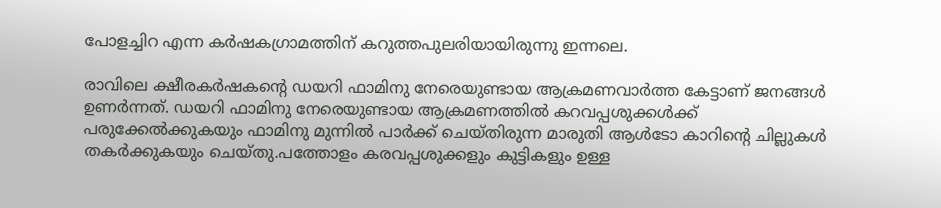പോളച്ചിറ എന്ന കര്‍ഷകഗ്രാമത്തിന് കറുത്തപുലരിയായിരുന്നു ഇന്നലെ.

രാവിലെ ക്ഷീരകര്‍ഷകന്റെ ഡയറി ഫാമിനു നേരെയുണ്ടായ ആക്രമണവാര്‍ത്ത കേട്ടാണ് ജനങ്ങള്‍ ഉണര്‍ന്നത്. ഡയറി ഫാമിനു നേരെയുണ്ടായ ആക്രമണത്തില്‍ കറവപ്പശുക്കള്‍ക്ക് പരുക്കേല്‍ക്കുകയും ഫാമിനു മുന്നില്‍ പാര്‍ക്ക് ചെയ്തിരുന്ന മാരുതി ആള്‍ടോ കാറിന്റെ ചില്ലുകള്‍ തകര്‍ക്കുകയും ചെയ്തു.പത്തോളം കരവപ്പശുക്കളും കുട്ടികളും ഉള്ള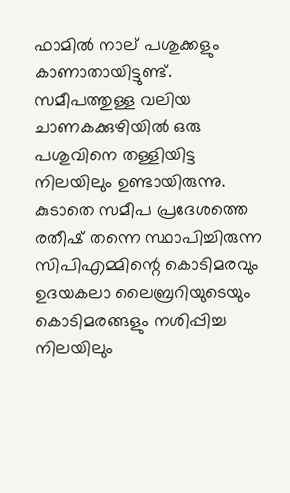ഫാമില്‍ നാല് പശുക്കളും കാണാതായിട്ടുണ്ട്. സമീപത്തുള്ള വലിയ ചാണകക്കുഴിയില്‍ ഒരു പശുവിനെ തള്ളിയിട്ട നിലയിലും ഉണ്ടായിരുന്നു. കുടാതെ സമീപ പ്രദേശത്തെ രതീഷ് തന്നെ സ്ഥാപിച്ചിരുന്ന സിപിഎമ്മിന്റെ കൊടിമരവും ഉദയകലാ ലൈബ്രറിയുടെയും കൊടിമരങ്ങളും നശിപ്പിച്ച നിലയിലും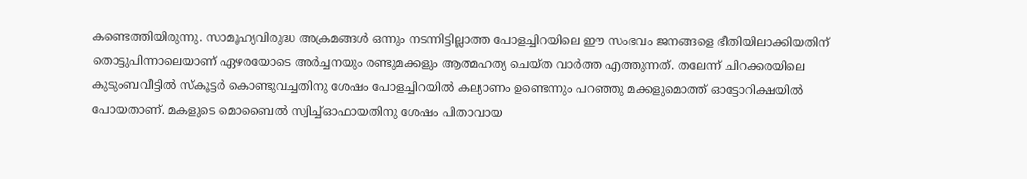കണ്ടെത്തിയിരുന്നു. സാമൂഹ്യവിരുദ്ധ അക്രമങ്ങള്‍ ഒന്നും നടന്നിട്ടില്ലാത്ത പോളച്ചിറയിലെ ഈ സംഭവം ജനങ്ങളെ ഭീതിയിലാക്കിയതിന് തൊട്ടുപിന്നാലെയാണ് ഏഴരയോടെ അര്‍ച്ചനയും രണ്ടുമക്കളും ആത്മഹത്യ ചെയ്ത വാര്‍ത്ത എത്തുന്നത്. തലേന്ന് ചിറക്കരയിലെ കുടുംബവീട്ടില്‍ സ്‌കൂട്ടര്‍ കൊണ്ടുവച്ചതിനു ശേഷം പോളച്ചിറയില്‍ കല്യാണം ഉണ്ടെന്നും പറഞ്ഞു മക്കളുമൊത്ത് ഓട്ടോറിക്ഷയില്‍ പോയതാണ്. മകളുടെ മൊബൈല്‍ സ്വിച്ച്ഓഫായതിനു ശേഷം പിതാവായ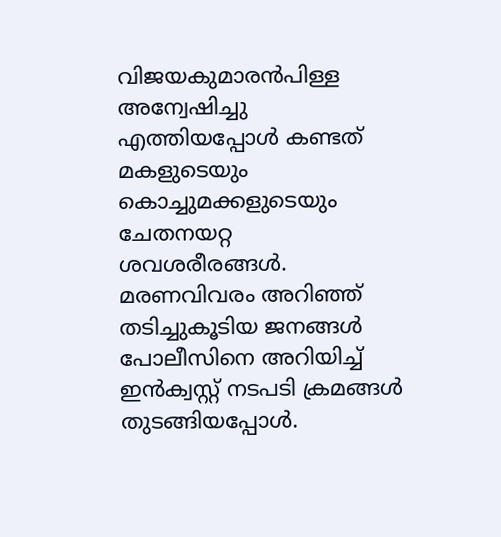വിജയകുമാരന്‍പിള്ള അന്വേഷിച്ചു എത്തിയപ്പോള്‍ കണ്ടത് മകളുടെയും കൊച്ചുമക്കളുടെയും ചേതനയറ്റ ശവശരീരങ്ങള്‍. മരണവിവരം അറിഞ്ഞ് തടിച്ചുകൂടിയ ജനങ്ങള്‍ പോലീസിനെ അറിയിച്ച് ഇന്‍ക്വസ്റ്റ് നടപടി ക്രമങ്ങള്‍ തുടങ്ങിയപ്പോള്‍.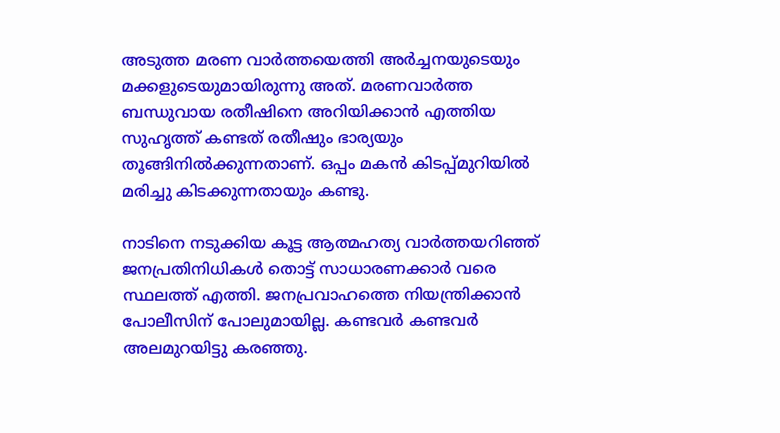അടുത്ത മരണ വാര്‍ത്തയെത്തി അര്‍ച്ചനയുടെയും മക്കളുടെയുമായിരുന്നു അത്. മരണവാര്‍ത്ത ബന്ധുവായ രതീഷിനെ അറിയിക്കാന്‍ എത്തിയ സുഹൃത്ത് കണ്ടത് രതീഷും ഭാര്യയും തൂങ്ങിനില്‍ക്കുന്നതാണ്. ഒപ്പം മകന്‍ കിടപ്പ്മുറിയില്‍ മരിച്ചു കിടക്കുന്നതായും കണ്ടു.

നാടിനെ നടുക്കിയ കൂട്ട ആത്മഹത്യ വാര്‍ത്തയറിഞ്ഞ് ജനപ്രതിനിധികള്‍ തൊട്ട് സാധാരണക്കാര്‍ വരെ സ്ഥലത്ത് എത്തി. ജനപ്രവാഹത്തെ നിയന്ത്രിക്കാന്‍ പോലീസിന് പോലുമായില്ല. കണ്ടവര്‍ കണ്ടവര്‍ അലമുറയിട്ടു കരഞ്ഞു.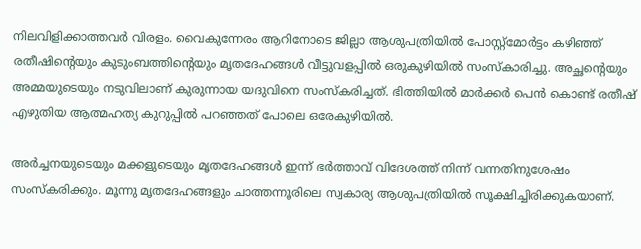നിലവിളിക്കാത്തവര്‍ വിരളം. വൈകുന്നേരം ആറിനോടെ ജില്ലാ ആശുപത്രിയില്‍ പോസ്റ്റ്‌മോര്‍ട്ടം കഴിഞ്ഞ് രതീഷിന്റെയും കുടുംബത്തിന്റെയും മൃതദേഹങ്ങള്‍ വീട്ടുവളപ്പില്‍ ഒരുകുഴിയില്‍ സംസ്‌കാരിച്ചു. അച്ഛന്റെയും അമ്മയുടെയും നടുവിലാണ് കുരുന്നായ യദുവിനെ സംസ്‌കരിച്ചത്. ഭിത്തിയില്‍ മാര്‍ക്കര്‍ പെന്‍ കൊണ്ട് രതീഷ് എഴുതിയ ആത്മഹത്യ കുറുപ്പില്‍ പറഞ്ഞത് പോലെ ഒരേകുഴിയില്‍.

അര്‍ച്ചനയുടെയും മക്കളുടെയും മൃതദേഹങ്ങള്‍ ഇന്ന് ഭര്‍ത്താവ് വിദേശത്ത് നിന്ന് വന്നതിനുശേഷം സംസ്‌കരിക്കും. മൂന്നു മൃതദേഹങ്ങളും ചാത്തന്നൂരിലെ സ്വകാര്യ ആശുപത്രിയില്‍ സൂക്ഷിച്ചിരിക്കുകയാണ്.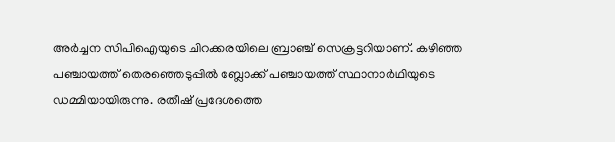അര്‍ച്ചന സിപിഐയുടെ ചിറക്കരയിലെ ബ്രാഞ്ച് സെക്രട്ടറിയാണ്. കഴിഞ്ഞ പഞ്ചായത്ത് തെരഞ്ഞെടുപ്പില്‍ ബ്ലോക്ക് പഞ്ചായത്ത് സ്ഥാനാര്‍ഥിയുടെ ഡമ്മിയായിരുന്നു. രതീഷ് പ്രദേശത്തെ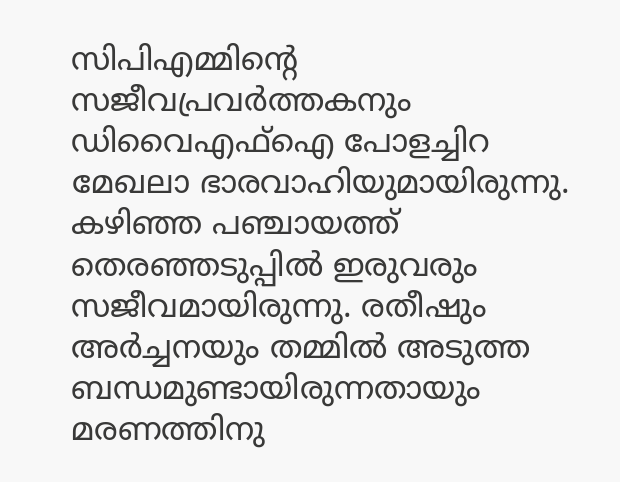സിപിഎമ്മിന്റെ സജീവപ്രവര്‍ത്തകനും ഡിവൈഎഫ്‌ഐ പോളച്ചിറ മേഖലാ ഭാരവാഹിയുമായിരുന്നു. കഴിഞ്ഞ പഞ്ചായത്ത് തെരഞ്ഞടുപ്പില്‍ ഇരുവരും സജീവമായിരുന്നു. രതീഷും അര്‍ച്ചനയും തമ്മില്‍ അടുത്ത ബന്ധമുണ്ടായിരുന്നതായും മരണത്തിനു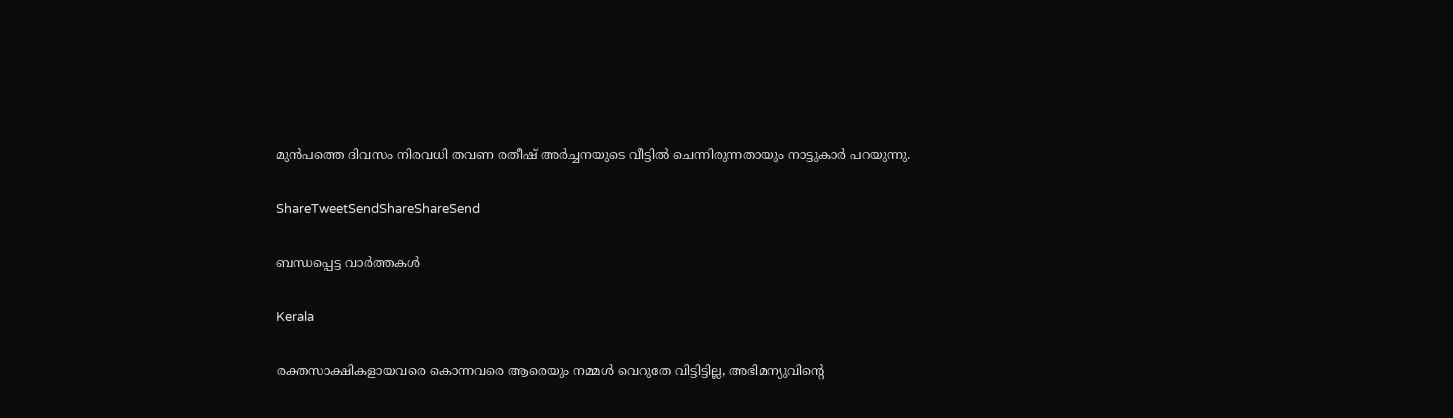മുന്‍പത്തെ ദിവസം നിരവധി തവണ രതീഷ് അര്‍ച്ചനയുടെ വീട്ടില്‍ ചെന്നിരുന്നതായും നാട്ടുകാര്‍ പറയുന്നു.

ShareTweetSendShareShareSend

ബന്ധപ്പെട്ട വാര്‍ത്തകള്‍

Kerala

രക്തസാക്ഷികളായവരെ കൊന്നവരെ ആരെയും നമ്മൾ വെറുതേ വിട്ടിട്ടില്ല, അഭിമന്യുവിന്റെ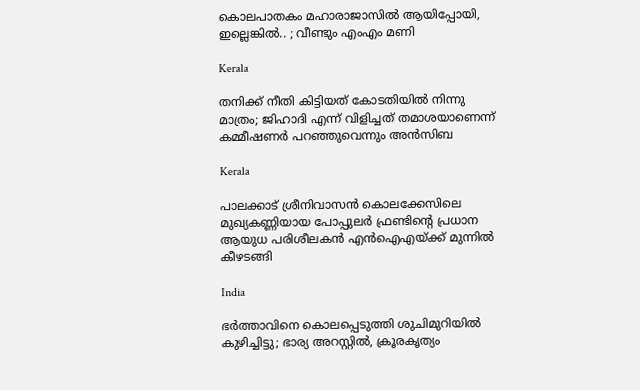കൊലപാതകം മഹാരാജാസിൽ ആയിപ്പോയി, ഇല്ലെങ്കിൽ.. ; വീണ്ടും എംഎം മണി

Kerala

തനിക്ക് നീതി കിട്ടിയത് കോടതിയിൽ നിന്നു മാത്രം; ജിഹാദി എന്ന് വിളിച്ചത് തമാശയാണെന്ന് കമ്മീഷണർ പറഞ്ഞുവെന്നും അൻസിബ

Kerala

പാലക്കാട് ശ്രീനിവാസൻ കൊലക്കേസിലെ മുഖ്യകണ്ണിയായ പോപ്പുലർ ഫ്രണ്ടിന്റെ പ്രധാന ആയുധ പരിശീലകൻ എൻഐഎയ്‌ക്ക് മുന്നിൽ കീഴടങ്ങി

India

ഭർത്താവിനെ കൊലപ്പെടുത്തി ശുചിമുറിയിൽ കുഴിച്ചിട്ടു; ഭാര്യ അറസ്റ്റിൽ, ക്രൂരകൃത്യം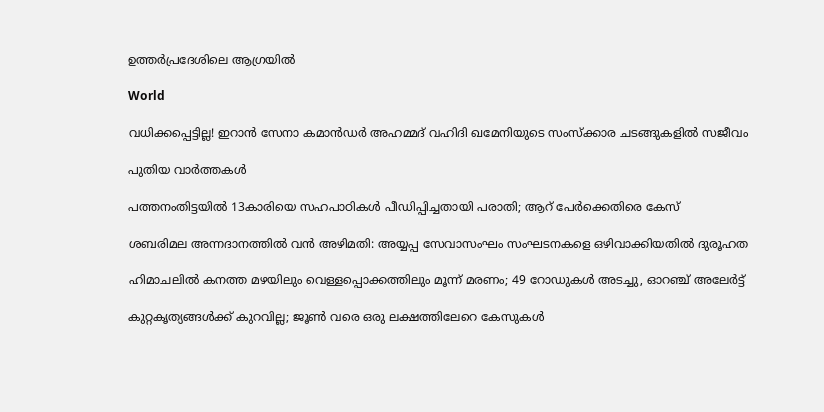ഉത്തര്‍പ്രദേശിലെ ആഗ്രയിൽ

World

വധിക്കപ്പെട്ടില്ല! ഇറാൻ സേനാ കമാൻഡർ അഹമ്മദ് വഹിദി ഖമേനിയുടെ സംസ്ക്കാര ചടങ്ങുകളിൽ സജീവം

പുതിയ വാര്‍ത്തകള്‍

പത്തനംതിട്ടയില്‍ 13കാരിയെ സഹപാഠികള്‍ പീഡിപ്പിച്ചതായി പരാതി; ആറ് പേര്‍ക്കെതിരെ കേസ്

ശബരിമല അന്നദാനത്തില്‍ വന്‍ അഴിമതി: അയ്യപ്പ സേവാസംഘം സംഘടനകളെ ഒഴിവാക്കിയതില്‍ ദുരൂഹത

ഹിമാചലിൽ കനത്ത മഴയിലും വെള്ളപ്പൊക്കത്തിലും മൂന്ന് മരണം; 49 റോഡുകൾ അടച്ചു, ഓറഞ്ച് അലേർട്ട്

കുറ്റകൃത്യങ്ങള്‍ക്ക് കുറവില്ല; ജൂണ്‍ വരെ ഒരു ലക്ഷത്തിലേറെ കേസുകള്‍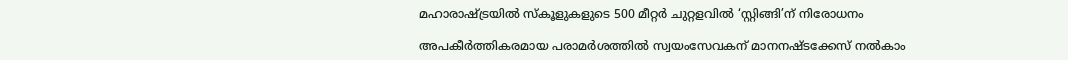മഹാരാഷ്‌ട്രയില്‍ സ്‌കൂളുകളുടെ 500 മീറ്റര്‍ ചുറ്റളവില്‍ ‘സ്റ്റിങ്ങി’ന് നിരോധനം

അപകീര്‍ത്തികരമായ പരാമര്‍ശത്തില്‍ സ്വയംസേവകന് മാനനഷ്ടക്കേസ് നല്‍കാം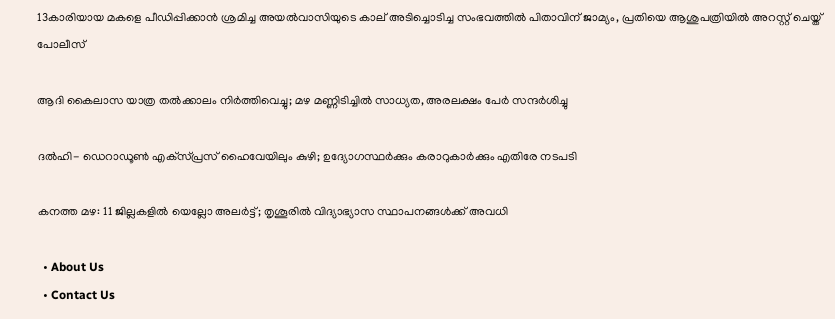13കാരിയായ മകളെ പീഡിപ്പിക്കാൻ ശ്രമിച്ച അയൽവാസിയുടെ കാല് അടിച്ചൊടിച്ച സംഭവത്തിൽ പിതാവിന് ജാമ്യം, പ്രതിയെ ആശുപത്രിയിൽ അറസ്റ്റ് ചെയ്ത് പോലീസ്

ആദി കൈലാസ യാത്ര തൽക്കാലം നിർത്തിവെച്ചു; മഴ മണ്ണിടിച്ചിൽ സാധ്യത, അരലക്ഷം പേർ സന്ദർശിച്ചു

ദൽഹി- ഡെറാഡൂൺ എക്‌സ്പ്രസ് ഹൈവേയിലും കുഴി; ഉദ്യോഗസ്ഥർക്കും കരാറുകാർക്കും എതിരേ നടപടി

കനത്ത മഴ: 11 ജില്ലകളിൽ യെല്ലോ അലർട്ട്; തൃശൂരിൽ വിദ്യാഭ്യാസ സ്ഥാപനങ്ങൾക്ക് അവധി

  • About Us
  • Contact Us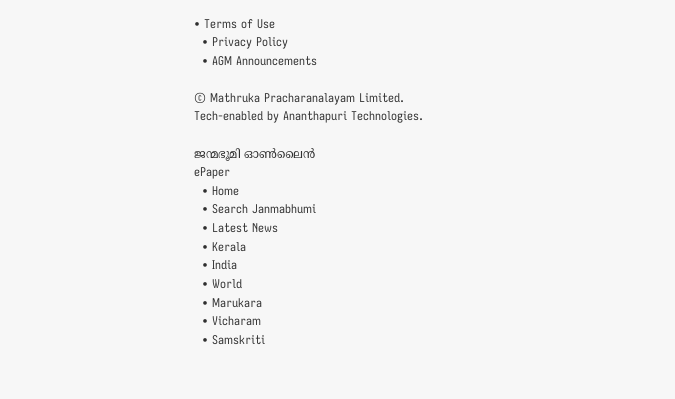• Terms of Use
  • Privacy Policy
  • AGM Announcements

© Mathruka Pracharanalayam Limited.
Tech-enabled by Ananthapuri Technologies.

ജന്മഭൂമി ഓണ്‍ലൈന്‍
ePaper
  • Home
  • Search Janmabhumi
  • Latest News
  • Kerala
  • India
  • World
  • Marukara
  • Vicharam
  • Samskriti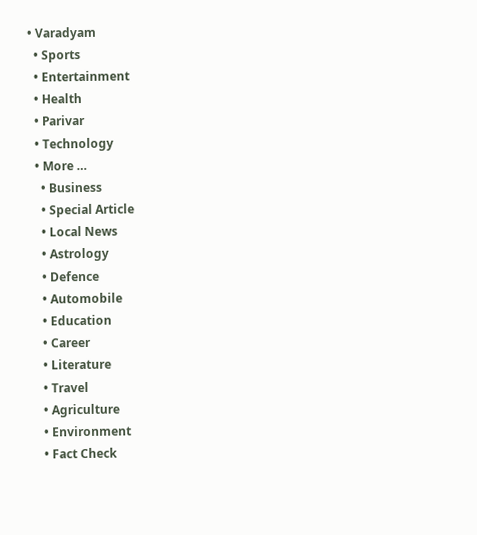• Varadyam
  • Sports
  • Entertainment
  • Health
  • Parivar
  • Technology
  • More …
    • Business
    • Special Article
    • Local News
    • Astrology
    • Defence
    • Automobile
    • Education
    • Career
    • Literature
    • Travel
    • Agriculture
    • Environment
    • Fact Check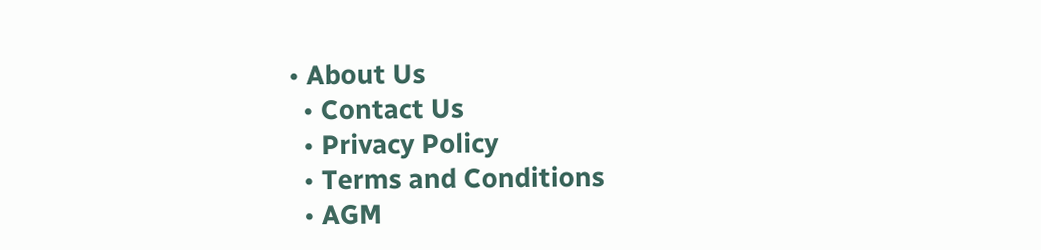• About Us
  • Contact Us
  • Privacy Policy
  • Terms and Conditions
  • AGM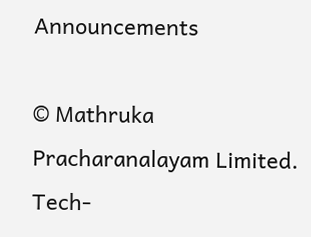Announcements

© Mathruka Pracharanalayam Limited.
Tech-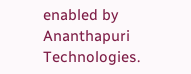enabled by Ananthapuri Technologies.